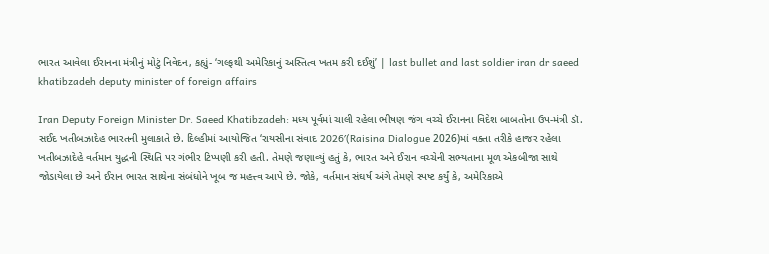ભારત આવેલા ઈરાનના મંત્રીનું મોટું નિવેદન, કહ્યું- ‘ગલ્ફથી અમેરિકાનું અસ્તિત્વ ખતમ કરી દઈશું’ | last bullet and last soldier iran dr saeed khatibzadeh deputy minister of foreign affairs

Iran Deputy Foreign Minister Dr. Saeed Khatibzadeh: મધ્ય પૂર્વમાં ચાલી રહેલા ભીષણ જંગ વચ્ચે ઈરાનના વિદેશ બાબતોના ઉપ-મંત્રી ડૉ. સઈદ ખતીબઝાદેહ ભારતની મુલાકાતે છે. દિલ્હીમાં આયોજિત ‘રાયસીના સંવાદ 2026′(Raisina Dialogue 2026)માં વક્તા તરીકે હાજર રહેલા ખતીબઝાદેહે વર્તમાન યુદ્ધની સ્થિતિ પર ગંભીર ટિપ્પણી કરી હતી. તેમણે જણાવ્યું હતું કે, ભારત અને ઈરાન વચ્ચેની સભ્યતાના મૂળ એકબીજા સાથે જોડાયેલા છે અને ઈરાન ભારત સાથેના સંબંધોને ખૂબ જ મહત્ત્વ આપે છે. જોકે, વર્તમાન સંઘર્ષ અંગે તેમણે સ્પષ્ટ કર્યું કે, અમેરિકાએ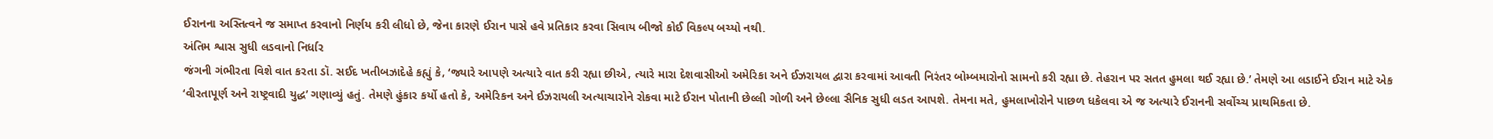ઈરાનના અસ્તિત્વને જ સમાપ્ત કરવાનો નિર્ણય કરી લીધો છે, જેના કારણે ઈરાન પાસે હવે પ્રતિકાર કરવા સિવાય બીજો કોઈ વિકલ્પ બચ્યો નથી.
અંતિમ શ્વાસ સુધી લડવાનો નિર્ધાર
જંગની ગંભીરતા વિશે વાત કરતા ડૉ. સઈદ ખતીબઝાદેહે કહ્યું કે, ‘જ્યારે આપણે અત્યારે વાત કરી રહ્યા છીએ, ત્યારે મારા દેશવાસીઓ અમેરિકા અને ઈઝરાયલ દ્વારા કરવામાં આવતી નિરંતર બોમ્બમારોનો સામનો કરી રહ્યા છે. તેહરાન પર સતત હુમલા થઈ રહ્યા છે.’ તેમણે આ લડાઈને ઈરાન માટે એક ‘વીરતાપૂર્ણ અને રાષ્ટ્રવાદી યુદ્ધ’ ગણાવ્યું હતું. તેમણે હુંકાર કર્યો હતો કે, અમેરિકન અને ઈઝરાયલી અત્યાચારોને રોકવા માટે ઈરાન પોતાની છેલ્લી ગોળી અને છેલ્લા સૈનિક સુધી લડત આપશે. તેમના મતે, હુમલાખોરોને પાછળ ધકેલવા એ જ અત્યારે ઈરાનની સર્વોચ્ચ પ્રાથમિકતા છે.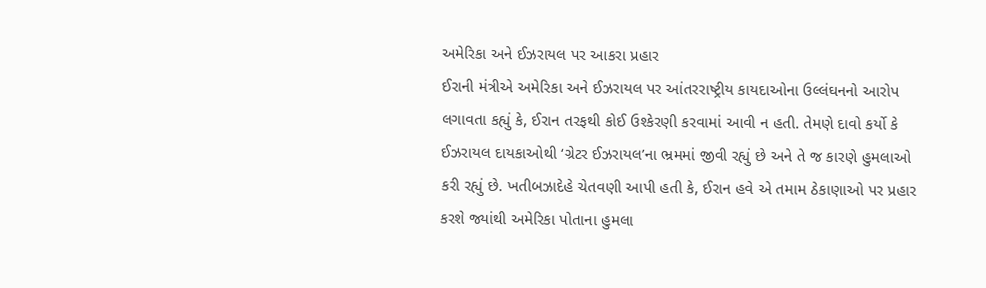અમેરિકા અને ઈઝરાયલ પર આકરા પ્રહાર
ઈરાની મંત્રીએ અમેરિકા અને ઈઝરાયલ પર આંતરરાષ્ટ્રીય કાયદાઓના ઉલ્લંઘનનો આરોપ લગાવતા કહ્યું કે, ઈરાન તરફથી કોઈ ઉશ્કેરણી કરવામાં આવી ન હતી. તેમણે દાવો કર્યો કે ઈઝરાયલ દાયકાઓથી ‘ગ્રેટર ઈઝરાયલ’ના ભ્રમમાં જીવી રહ્યું છે અને તે જ કારણે હુમલાઓ કરી રહ્યું છે. ખતીબઝાદેહે ચેતવણી આપી હતી કે, ઈરાન હવે એ તમામ ઠેકાણાઓ પર પ્રહાર કરશે જ્યાંથી અમેરિકા પોતાના હુમલા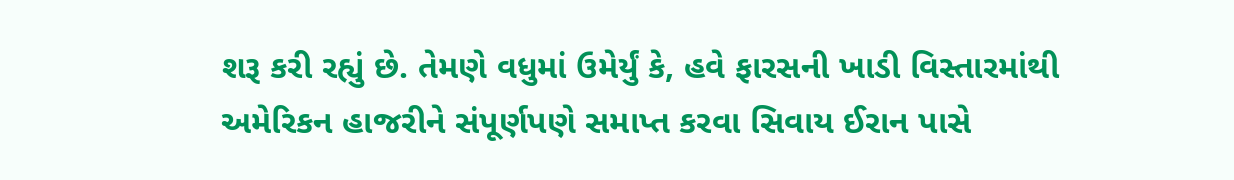શરૂ કરી રહ્યું છે. તેમણે વધુમાં ઉમેર્યું કે, હવે ફારસની ખાડી વિસ્તારમાંથી અમેરિકન હાજરીને સંપૂર્ણપણે સમાપ્ત કરવા સિવાય ઈરાન પાસે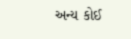અન્ય કોઈ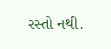રસ્તો નથી.